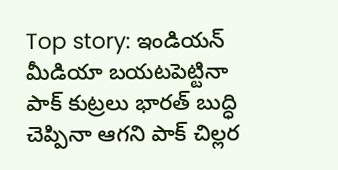Top story: ఇండియన్ మీడియా బయటపెట్టినా పాక్ కుట్రలు భారత్ బుద్ధి చెప్పినా ఆగని పాక్ చిల్లర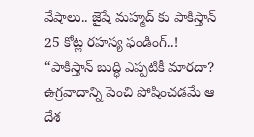వేషాలు.. జైషే మహ్మద్ కు పాకిస్తాన్ 25 కోట్ల రహస్య ఫండింగ్..!
“పాకిస్తాన్ బుద్ధి ఎప్పటికీ మారదా? ఉగ్రవాదాన్ని పెంచి పోషించడమే ఆ దేశ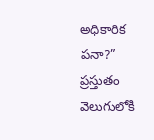అధికారిక పనా?” ప్రస్తుతం వెలుగులోకి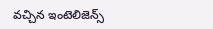వచ్చిన ఇంటెలిజెన్స్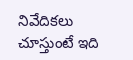నివేదికలు చూస్తుంటే ఇది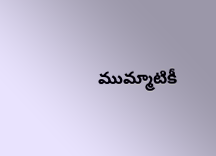ముమ్మాటికీ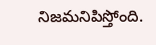నిజమనిపిస్తోంది.